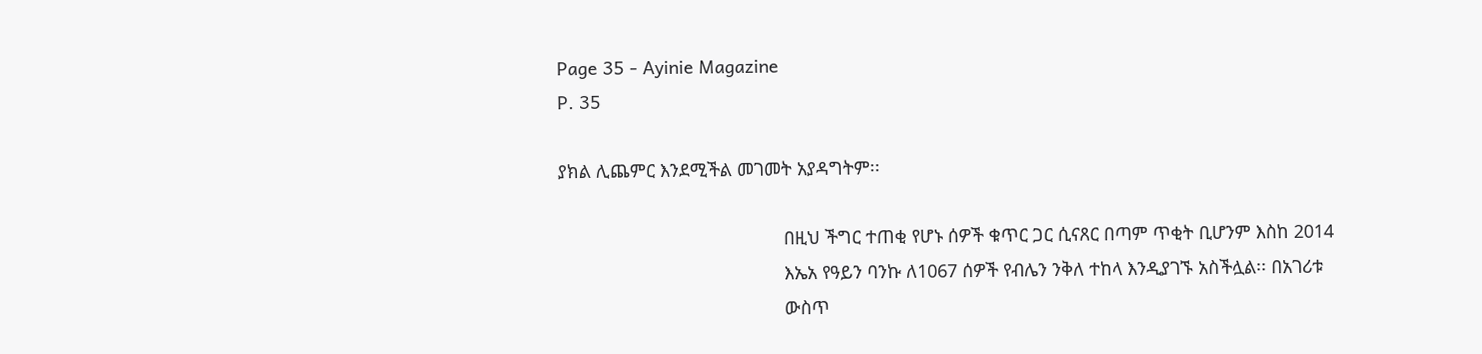Page 35 - Ayinie Magazine
P. 35

ያክል ሊጨምር እንደሚችል መገመት አያዳግትም፡፡

                                             በዚህ ችግር ተጠቂ የሆኑ ሰዎች ቁጥር ጋር ሲናጸር በጣም ጥቂት ቢሆንም እስከ 2014
                                             እኤአ የዓይን ባንኩ ለ1067 ሰዎች የብሌን ንቅለ ተከላ እንዲያገኙ አስችሏል፡፡ በአገሪቱ
                                             ውስጥ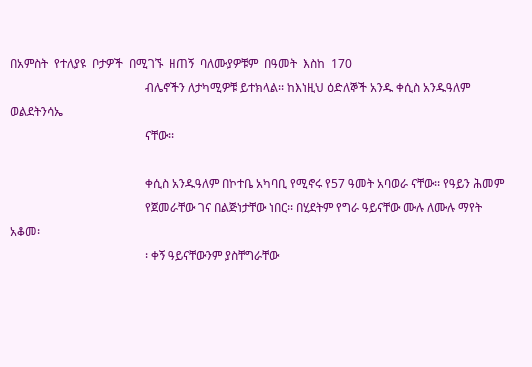በአምስት  የተለያዩ  ቦታዎች  በሚገኙ  ዘጠኝ  ባለሙያዎቹም  በዓመት  እስከ  170
                                             ብሌኖችን ለታካሚዎቹ ይተክላል፡፡ ከእነዚህ ዕድለኞች አንዱ ቀሲስ አንዱዓለም ወልደትንሳኤ
                                             ናቸው፡፡

                                             ቀሲስ አንዱዓለም በኮተቤ አካባቢ የሚኖሩ የ57 ዓመት አባወራ ናቸው፡፡ የዓይን ሕመም
                                             የጀመራቸው ገና በልጅነታቸው ነበር፡፡ በሂደትም የግራ ዓይናቸው ሙሉ ለሙሉ ማየት አቆመ፡
                                             ፡ ቀኝ ዓይናቸውንም ያስቸግራቸው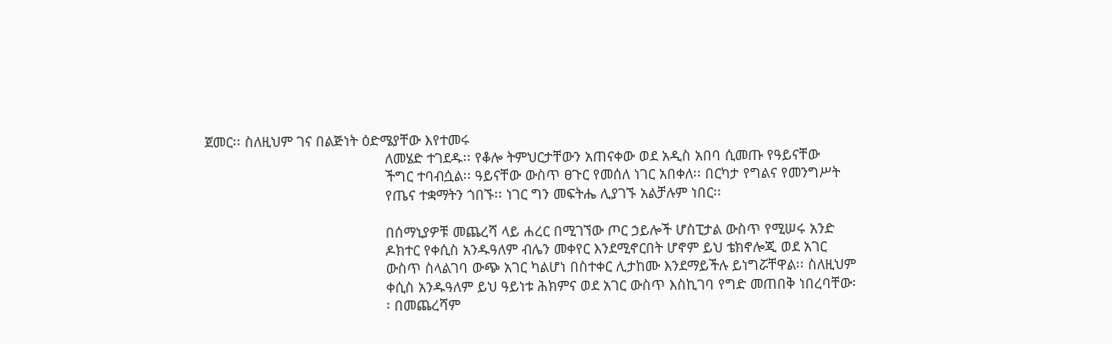ጀመር፡፡ ስለዚህም ገና በልጅነት ዕድሜያቸው እየተመሩ
                                             ለመሄድ ተገደዱ፡፡ የቆሎ ትምህርታቸውን አጠናቀው ወደ አዲስ አበባ ሲመጡ የዓይናቸው
                                             ችግር ተባብሷል፡፡ ዓይናቸው ውስጥ ፀጉር የመሰለ ነገር አበቀለ፡፡ በርካታ የግልና የመንግሥት
                                             የጤና ተቋማትን ጎበኙ፡፡ ነገር ግን መፍትሔ ሊያገኙ አልቻሉም ነበር፡፡

                                             በሰማኒያዎቹ መጨረሻ ላይ ሐረር በሚገኘው ጦር ኃይሎች ሆስፒታል ውስጥ የሚሠሩ አንድ
                                             ዶክተር የቀሲስ አንዱዓለም ብሌን መቀየር እንደሚኖርበት ሆኖም ይህ ቴክኖሎጂ ወደ አገር
                                             ውስጥ ስላልገባ ውጭ አገር ካልሆነ በስተቀር ሊታከሙ እንደማይችሉ ይነግሯቸዋል፡፡ ስለዚህም
                                             ቀሲስ አንዱዓለም ይህ ዓይነቱ ሕክምና ወደ አገር ውስጥ እስኪገባ የግድ መጠበቅ ነበረባቸው፡
                                             ፡ በመጨረሻም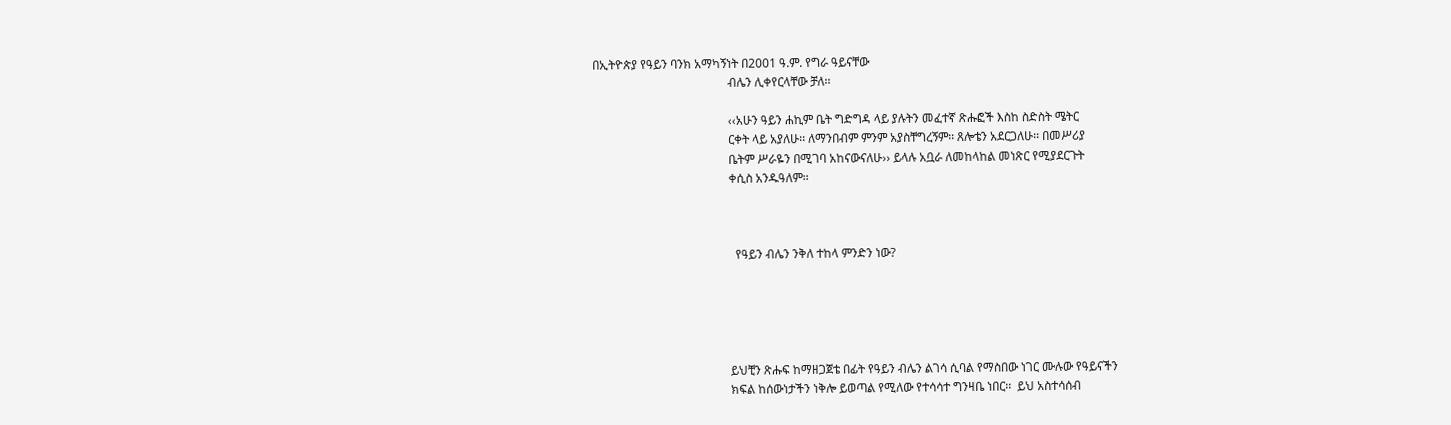በኢትዮጵያ የዓይን ባንክ አማካኝነት በ2001 ዓ.ም. የግራ ዓይናቸው
                                             ብሌን ሊቀየርላቸው ቻለ፡፡

                                             ‹‹አሁን ዓይን ሐኪም ቤት ግድግዳ ላይ ያሉትን መፈተኛ ጽሑፎች እስከ ስድስት ሜትር
                                             ርቀት ላይ አያለሁ፡፡ ለማንበብም ምንም አያስቸግረኝም፡፡ ጸሎቴን አደርጋለሁ፡፡ በመሥሪያ
                                             ቤትም ሥራዬን በሚገባ አከናውናለሁ›› ይላሉ አቧራ ለመከላከል መነጽር የሚያደርጉት
                                             ቀሲስ አንዱዓለም፡፡



                                               የዓይን ብሌን ንቅለ ተከላ ምንድን ነው?





                                             ይህቺን ጽሑፍ ከማዘጋጀቴ በፊት የዓይን ብሌን ልገሳ ሲባል የማስበው ነገር ሙሉው የዓይናችን
                                             ክፍል ከሰውነታችን ነቅሎ ይወጣል የሚለው የተሳሳተ ግንዛቤ ነበር፡፡  ይህ አስተሳሰብ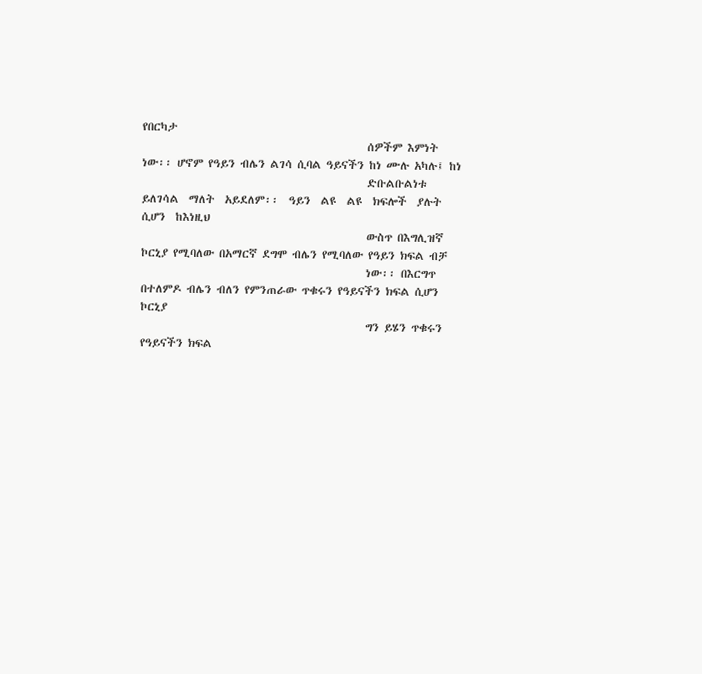የበርካታ
                                             ሰዎችም እምነት ነው፡፡ ሆኖም የዓይን ብሌን ልገሳ ሲባል ዓይናችን ከነ ሙሉ አካሉ፤ ከነ
                                             ድቡልቡልነቱ  ይለገሳል  ማለት  አይደለም፡፡  ዓይን  ልዩ  ልዩ  ክፍሎች  ያሉት  ሲሆን  ከእነዚህ
                                             ውስጥ በእግሊዝኛ ኮርኒያ የሚባለው በአማርኛ ደግሞ ብሌን የሚባለው የዓይን ክፍል ብቻ
                                             ነው፡፡ በእርግጥ በተለምዶ ብሌን ብለን የምንጠራው ጥቁሩን የዓይናችን ክፍል ሲሆን ኮርኒያ
                                             ግን ይሄን ጥቁሩን የዓይናችን ክፍል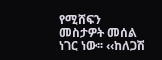የሚሸፍን መስታዎት መሰል ነገር ነው፡፡ ‹‹ከለጋሽ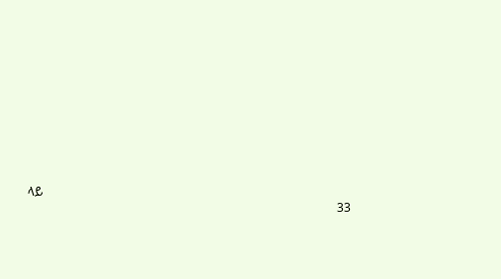ላይ
                                                                                                       33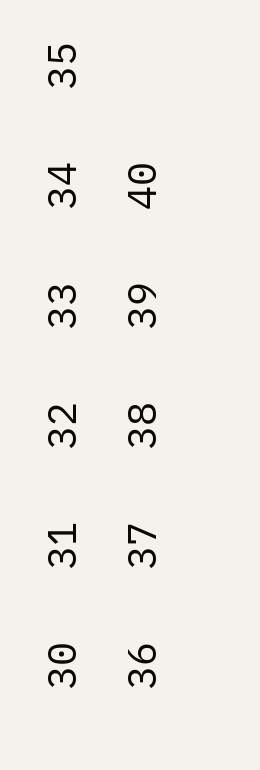30   31   32   33   34   35   36   37   38   39   40